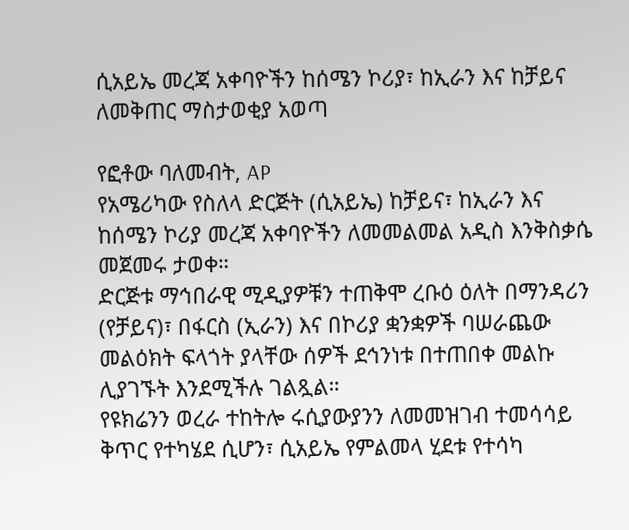ሲአይኤ መረጃ አቀባዮችን ከሰሜን ኮሪያ፣ ከኢራን እና ከቻይና ለመቅጠር ማስታወቂያ አወጣ

የፎቶው ባለመብት, AP
የአሜሪካው የስለላ ድርጅት (ሲአይኤ) ከቻይና፣ ከኢራን እና ከሰሜን ኮሪያ መረጃ አቀባዮችን ለመመልመል አዲስ እንቅስቃሴ መጀመሩ ታወቀ።
ድርጅቱ ማኅበራዊ ሚዲያዎቹን ተጠቅሞ ረቡዕ ዕለት በማንዳሪን (የቻይና)፣ በፋርስ (ኢራን) እና በኮሪያ ቋንቋዎች ባሠራጨው መልዕክት ፍላጎት ያላቸው ሰዎች ደኅንነቱ በተጠበቀ መልኩ ሊያገኙት እንደሚችሉ ገልጿል።
የዩክሬንን ወረራ ተከትሎ ሩሲያውያንን ለመመዝገብ ተመሳሳይ ቅጥር የተካሄደ ሲሆን፣ ሲአይኤ የምልመላ ሂደቱ የተሳካ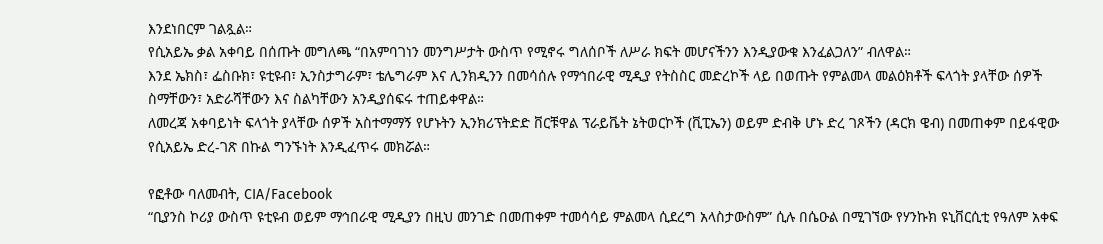እንደነበርም ገልጿል።
የሲአይኤ ቃል አቀባይ በሰጡት መግለጫ “በአምባገነን መንግሥታት ውስጥ የሚኖሩ ግለሰቦች ለሥራ ክፍት መሆናችንን እንዲያውቁ እንፈልጋለን” ብለዋል።
እንደ ኤክስ፣ ፌስቡክ፣ ዩቲዩብ፣ ኢንስታግራም፣ ቴሌግራም እና ሊንክዲንን በመሳሰሉ የማኅበራዊ ሚዲያ የትስስር መድረኮች ላይ በወጡት የምልመላ መልዕክቶች ፍላጎት ያላቸው ሰዎች ስማቸውን፣ አድራሻቸውን እና ስልካቸውን አንዲያሰፍሩ ተጠይቀዋል።
ለመረጃ አቀባይነት ፍላጎት ያላቸው ሰዎች አስተማማኝ የሆኑትን ኢንክሪፕትድድ ቨርቹዋል ፕራይቬት ኔትወርኮች (ቪፒኤን) ወይም ድብቅ ሆኑ ድረ ገጾችን (ዳርክ ዌብ) በመጠቀም በይፋዊው የሲአይኤ ድረ-ገጽ በኩል ግንኙነት እንዲፈጥሩ መክሯል።

የፎቶው ባለመብት, CIA/Facebook
“ቢያንስ ኮሪያ ውስጥ ዩቲዩብ ወይም ማኅበራዊ ሚዲያን በዚህ መንገድ በመጠቀም ተመሳሳይ ምልመላ ሲደረግ አላስታውስም” ሲሉ በሴዑል በሚገኘው የሃንኩክ ዩኒቨርሲቲ የዓለም አቀፍ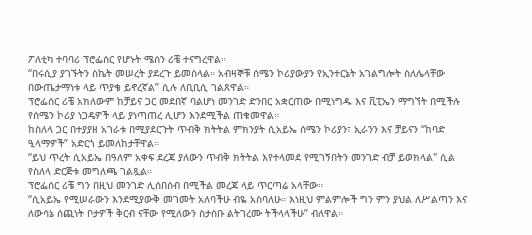ፖለቲካ ተባባሪ ፕሮፌሰር የሆኑት ሜሰን ሪቼ ተናግረዋል።
“በሩሲያ ያገኙትን ስኬት መሠረት ያደረጉ ይመስላል። አብዛኞቹ ሰሜን ኮሪያውያን የኢንተርኔት አገልግሎት ስለሌላቸው በውጤታማነቱ ላይ ጥያቄ ይኖረኛል” ሲሉ ለቢቢሲ ገልጸዋል።
ፕሮፌሰር ሪቼ አክለውም ከቻይና ጋር መደበኛ ባልሆነ መንገድ ድንበር አቋርጠው በሚነግዱ እና ቪፒኤን ማግኘት በሚችሉ የሰሜን ኮሪያ ነጋዴዎች ላይ ያነጣጠረ ሊሆን እንደሚችል ጠቁመዋል።
ከስለላ ጋር በተያያዘ አገራቱ በሚያደርጉት ጥብቅ ክትትል ምክንያት ሲአይኤ ሰሜን ኮሪያን፣ ኢራንን እና ቻይናን “ከባድ ዒላማዎች” አድርጎ ይመለከታቸዋል።
“ይህ ጥረት ሲአይኤ በዓለም አቀፍ ደረጃ ያለውን ጥብቅ ክትትል እየተላመደ የሚገኝበትን መንገድ ብቻ ይወክላል" ሲል የስለላ ድርጅቱ መግለጫ ገልጿል።
ፕሮፌሰር ሪቼ ግን በዚህ መንገድ ሊሰበሰብ በሚችል መረጃ ላይ ጥርጣሬ አላቸው።
“ሲአይኤ የሚሠራውን እንደሚያውቅ መገመት አለባችሁ ብዬ አስባለሁ። እነዚህ ምልምሎች ግን ምን ያህል ለሥልጣን እና ለውሳኔ ሰጪነት ቦታዎች ቅርብ ናቸው የሚለውን ስታስቡ ልትገረሙ ትችላላችሁ” ብለዋል።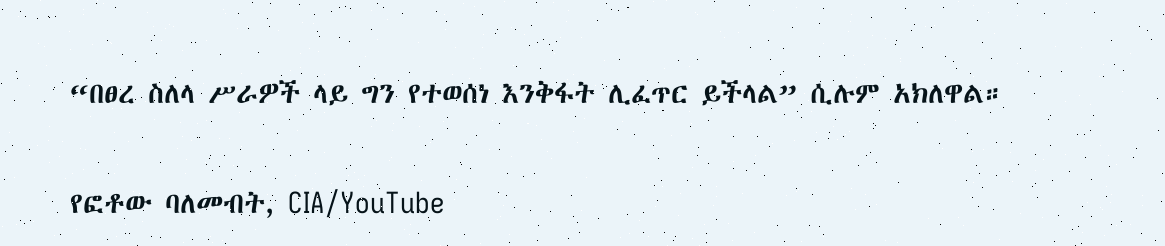“በፀረ ስለላ ሥራዎች ላይ ግን የተወሰነ እንቅፋት ሊፈጥር ይችላል” ሲሉም አክለዋል።

የፎቶው ባለመብት, CIA/YouTube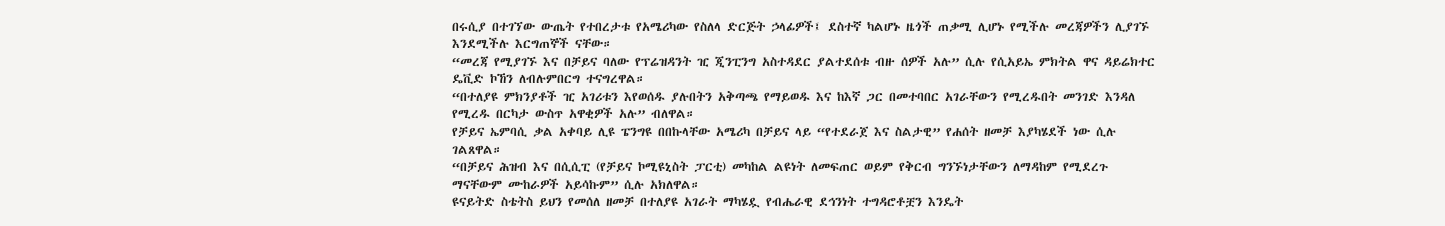በሩሲያ በተገኘው ውጤት የተበረታቱ የአሜሪካው የስለላ ድርጅት ኃላፊዎች፤ ደስተኛ ካልሆኑ ዜጎች ጠቃሚ ሊሆኑ የሚችሉ መረጃዎችን ሊያገኙ እንደሚችሉ እርግጠኞች ናቸው።
“መረጃ የሚያገኙ እና በቻይና ባለው የፕሬዝዳንት ዢ ጂንፒንግ አስተዳደር ያልተደሰቱ ብዙ ሰዎች አሉ” ሲሉ የሲአይኤ ምክትል ዋና ዳይሬክተር ዴቪድ ኮኸን ለብሉምበርግ ተናግረዋል።
“በተለያዩ ምክንያቶች ዢ አገሪቱን እየወሰዱ ያሉበትን አቅጣጫ የማይወዱ እና ከእኛ ጋር በመተባበር አገራቸውን የሚረዱበት መንገድ እንዳለ የሚረዱ በርካታ ውስጥ አዋቂዎች አሉ” ብለዋል።
የቻይና ኤምባሲ ቃል አቀባይ ሊዩ ፔንግዩ በበኩላቸው አሜሪካ በቻይና ላይ “የተደራጀ እና ስልታዊ” የሐሰት ዘመቻ እያካሄደች ነው ሲሉ ገልጸዋል።
“በቻይና ሕዝብ እና በሲሲፒ (የቻይና ኮሚዩኒስት ፓርቲ) መካከል ልዩነት ለመፍጠር ወይም የቅርብ ግንኙነታቸውን ለማዳከም የሚደረጉ ማናቸውም ሙከራዎች አይሳኩም” ሲሉ አክለዋል።
ዩናይትድ ስቴትስ ይህን የመሰለ ዘመቻ በተለያዩ አገራት ማካሄዷ የብሔራዊ ደኅንነት ተግዳሮቶቿን እንዴት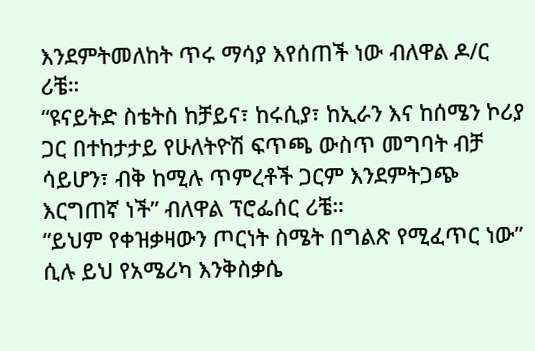እንደምትመለከት ጥሩ ማሳያ እየሰጠች ነው ብለዋል ዶ/ር ሪቼ።
“ዩናይትድ ስቴትስ ከቻይና፣ ከሩሲያ፣ ከኢራን እና ከሰሜን ኮሪያ ጋር በተከታታይ የሁለትዮሽ ፍጥጫ ውስጥ መግባት ብቻ ሳይሆን፣ ብቅ ከሚሉ ጥምረቶች ጋርም እንደምትጋጭ እርግጠኛ ነች” ብለዋል ፕሮፌሰር ሪቼ።
“ይህም የቀዝቃዛውን ጦርነት ስሜት በግልጽ የሚፈጥር ነው” ሲሉ ይህ የአሜሪካ እንቅስቃሴ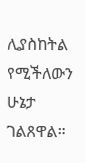ሊያስከትል የሚችለውን ሁኔታ ገልጸዋል።